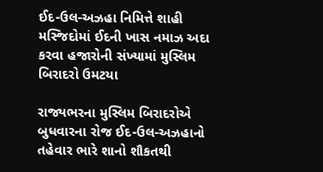ઈદ-ઉલ-અઝહા નિમિત્તે શાહી મસ્જિદોમાં ઈદની ખાસ નમાઝ અદા કરવા હજારોની સંખ્યામાં મુસ્લિમ બિરાદરો ઉમટયા

રાજ્યભરના મુસ્લિમ બિરાદરોએ બુધવારના રોજ ઈદ-ઉલ-અઝહાનો તહેવાર ભારે શાનો શૌકતથી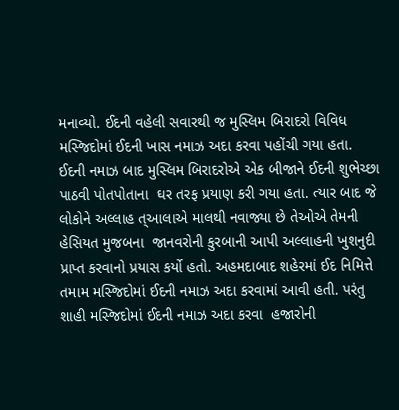મનાવ્યો. ઈદની વહેલી સવારથી જ મુસ્લિમ બિરાદરો વિવિધ મસ્જિદોમાં ઈદની ખાસ નમાઝ અદા કરવા પહોંચી ગયા હતા. ઈદની નમાઝ બાદ મુસ્લિમ બિરાદરોએ એક બીજાને ઈદની શુભેચ્છા પાઠવી પોતપોતાના  ઘર તરફ પ્રયાણ કરી ગયા હતા. ત્યાર બાદ જે લોકોને અલ્લાહ ત્આલાએ માલથી નવાજ્યા છે તેઓએ તેમની હેસિયત મુજબના  જાનવરોની કુરબાની આપી અલ્લાહની ખુશનુદી પ્રાપ્ત કરવાનો પ્રયાસ કર્યો હતો. અહમદાબાદ શહેરમાં ઈદ નિમિત્તે તમામ મસ્જિદોમાં ઈદની નમાઝ અદા કરવામાં આવી હતી. પરંતુ શાહી મસ્જિદોમાં ઈદની નમાઝ અદા કરવા  હજારોની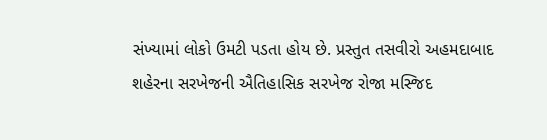સંખ્યામાં લોકો ઉમટી પડતા હોય છે. પ્રસ્તુત તસવીરો અહમદાબાદ શહેરના સરખેજની ઐતિહાસિક સરખેજ રોજા મસ્જિદ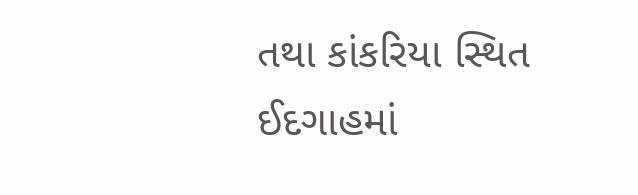તથા કાંકરિયા સ્થિત ઈદગાહમાં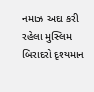નમાઝ અદા કરી રહેલા મુસ્લિમ બિરાદરો દૃશ્યમાન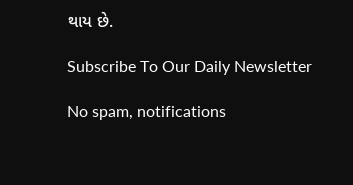થાય છે.

Subscribe To Our Daily Newsletter

No spam, notifications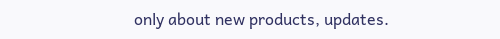only about new products, updates.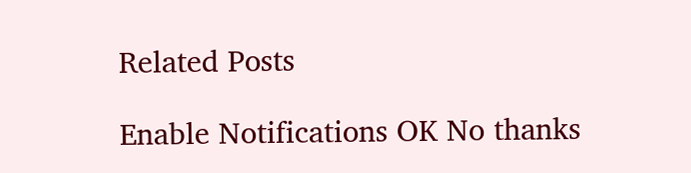Related Posts

Enable Notifications OK No thanks